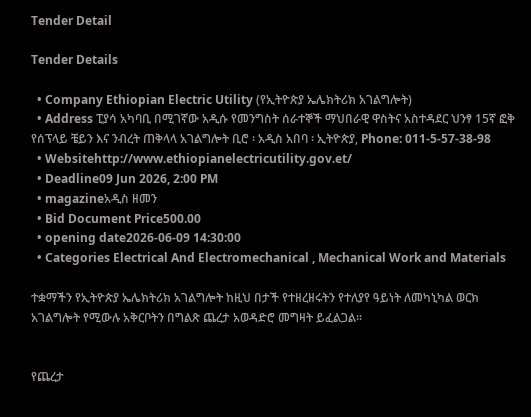Tender Detail

Tender Details

  • Company Ethiopian Electric Utility (የኢትዮጵያ ኤሌክትሪክ አገልግሎት)
  • Address ፒያሳ አካባቢ በሚገኛው አዲሱ የመንግስት ሰራተኞች ማህበራዊ ዋስትና አስተዳደር ህንፃ 15ኛ ፎቅ የሰፕላይ ቼይን እና ንብረት ጠቅላላ አገልግሎት ቢሮ ፡ አዲስ አበባ ፡ ኢትዮጵያ, Phone: 011-5-57-38-98
  • Websitehttp://www.ethiopianelectricutility.gov.et/
  • Deadline09 Jun 2026, 2:00 PM
  • magazineአዲስ ዘመን
  • Bid Document Price500.00
  • opening date2026-06-09 14:30:00
  • Categories Electrical And Electromechanical , Mechanical Work and Materials

ተቋማችን የኢትዮጵያ ኤሌክትሪክ አገልግሎት ከዚህ በታች የተዘረዘሩትን የተለያየ ዓይነት ለመካኒካል ወርክ አገልግሎት የሚውሉ አቅርቦትን በግልጽ ጨረታ አወዳድሮ መግዛት ይፈልጋል፡፡


የጨረታ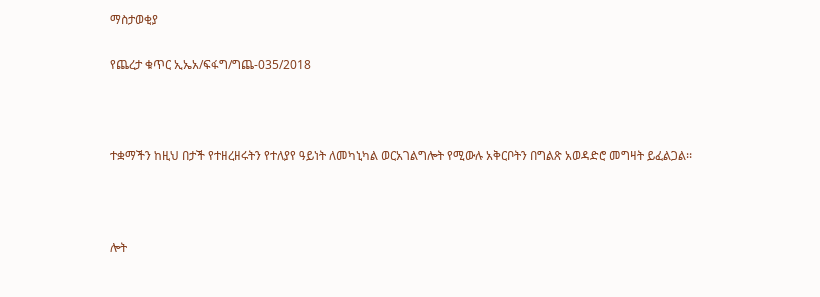ማስታወቂያ

የጨረታ ቁጥር ኢኤአ/ፍፋግ/ግጨ-035/2018



ተቋማችን ከዚህ በታች የተዘረዘሩትን የተለያየ ዓይነት ለመካኒካል ወርአገልግሎት የሚውሉ አቅርቦትን በግልጽ አወዳድሮ መግዛት ይፈልጋል፡፡



ሎት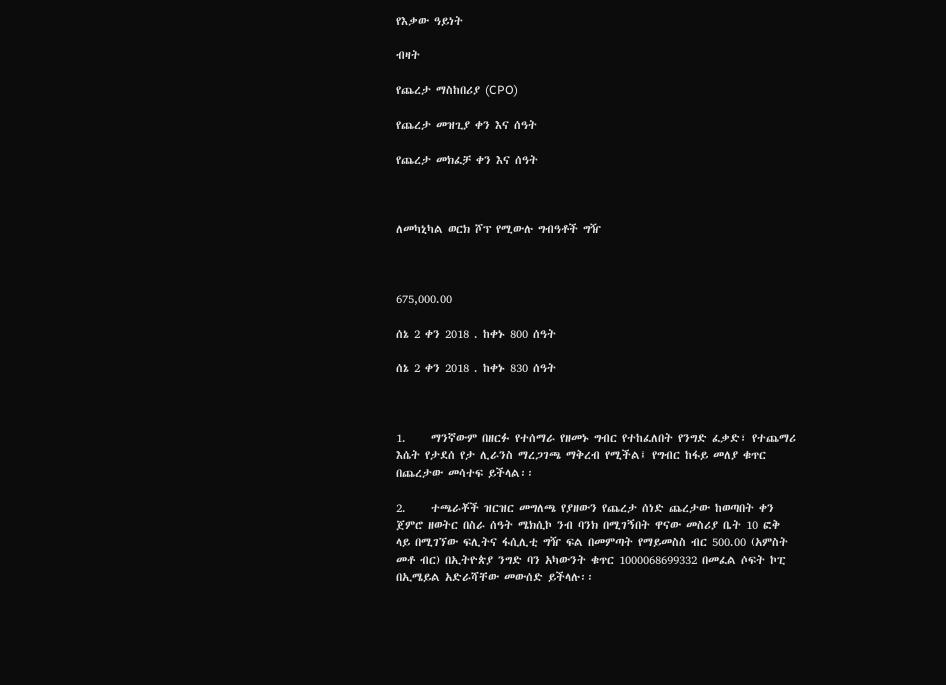የእቃው ዓይነት

ብዛት

የጨረታ ማስከበሪያ (CPO)

የጨረታ መዝጊያ ቀን እና ሰዓት

የጨረታ መክፈቻ ቀን እና ሰዓት



ለመካኒካል ወርክ ሾፕ የሚውሉ ግብዓቶች ግዥ



675,000.00

ሰኔ 2 ቀን 2018 . ከቀኑ 800 ሰዓት

ሰኔ 2 ቀን 2018 . ከቀኑ 830 ሰዓት



1.     ማንኛውም በዘርፉ የተሰማራ የዘመኑ ግብር የተከፈለበት የንግድ ፈቃድ፣ የተጨማሪ እሴት የታደሰ የታ ሊራንስ ማረጋገጫ ማቅረብ የሚችል፤ የግብር ከፋይ መለያ ቁጥር በጨረታው መሳተፍ ይችላል፡፡

2.     ተጫራቾች ዝርዝር መግለጫ የያዘውን የጨረታ ሰነድ ጨረታው ከወጣበት ቀን ጀምሮ ዘወትር በስራ ሰዓት ሜክሲኮ ንብ ባንክ በሚገኝበት ዋናው መስሪያ ቤት 10 ፎቅ ላይ በሚገኘው ፍሊትና ፋሲሊቲ ግዥ ፍል በመምጣት የማይመስስ ብር 500.00 (አምስት መቶ ብር) በኢትዮጵያ ንግድ ባን አካውንት ቁጥር 1000068699332 በመፈል ሶፍት ኮፒ በኢሜይል አድራሻቸው መውሰድ ይችላሉ፡፡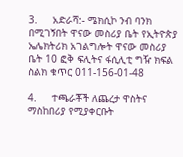3.     አድራሻ:- ሜክሲኮ ንብ ባንክ በሚገኝበት ዋናው መስሪያ ቤት የኢትዮጵያ ኤሌክትሪክ አገልግሎት ዋናው መስሪያ ቤት 10 ፎቅ ፍሊትና ፋሲሊቲ ግዥ ክፍል ስልክ ቁጥር 011-156-01-48

4.     ተጫራቾች ለጨረታ ዋስትና ማስከበሪያ የሚያቀርቡት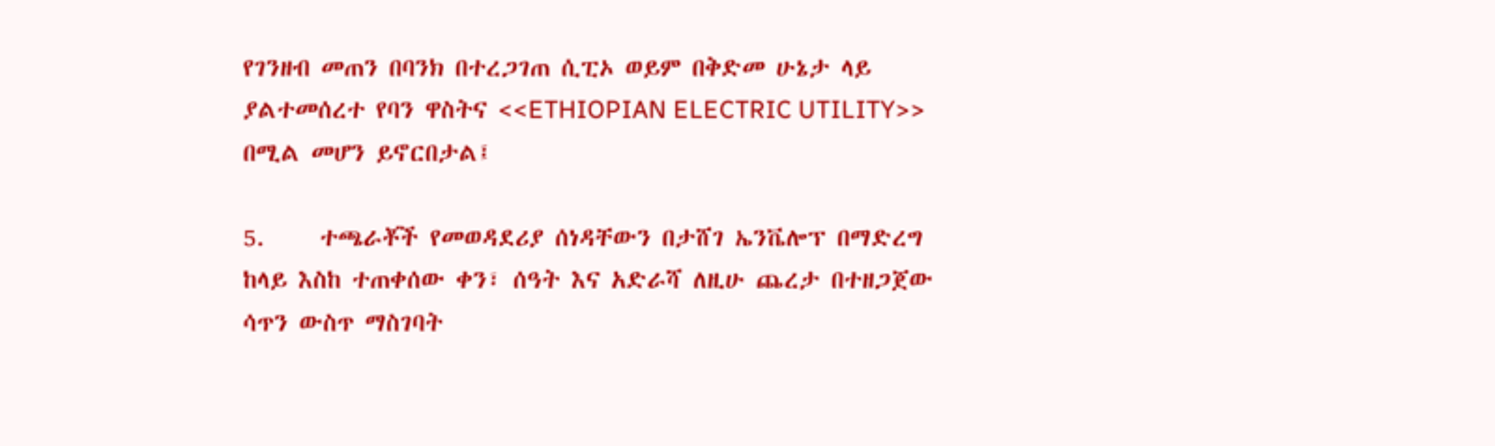የገንዘብ መጠን በባንክ በተረጋገጠ ሲፒኦ ወይም በቅድመ ሁኔታ ላይ ያልተመሰረተ የባን ዋስትና <<ETHIOPIAN ELECTRIC UTILITY>> በሚል መሆን ይኖርበታል፤

5.     ተጫራቾች የመወዳደሪያ ሰነዳቸውን በታሸገ ኤንቬሎፕ በማድረግ ከላይ እስከ ተጠቀሰው ቀን፣ ሰዓት እና አድራሻ ለዚሁ ጨረታ በተዘጋጀው ሳጥን ውስጥ ማስገባት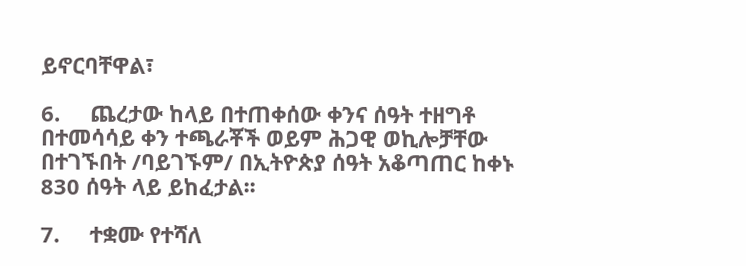ይኖርባቸዋል፣

6.     ጨረታው ከላይ በተጠቀሰው ቀንና ሰዓት ተዘግቶ በተመሳሳይ ቀን ተጫራቾች ወይም ሕጋዊ ወኪሎቻቸው በተገኙበት /ባይገኙም/ በኢትዮጵያ ሰዓት አቆጣጠር ከቀኑ 830 ሰዓት ላይ ይከፈታል፡፡

7.     ተቋሙ የተሻለ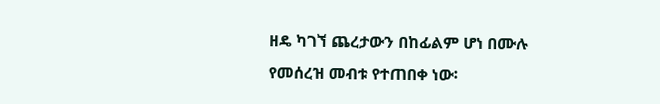ዘዴ ካገኘ ጨረታውን በከፊልም ሆነ በሙሉ የመሰረዝ መብቱ የተጠበቀ ነው፡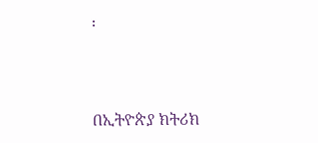፡



በኢትዮጵያ ክትሪክ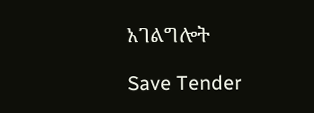አገልግሎት

Save Tender